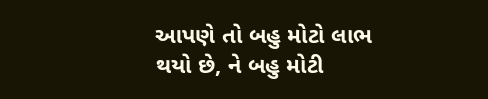આપણે તો બહુ મોટો લાભ થયો છે, ને બહુ મોટી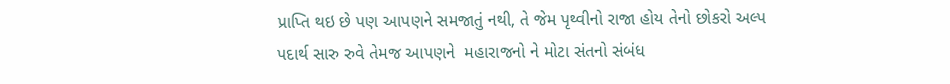પ્રાપ્તિ થઇ છે પણ આપણને સમજાતું નથી, તે જેમ પૃથ્વીનો રાજા હોય તેનો છોકરો અલ્પ પદાર્થ સારુ રુવે તેમજ આપણને  મહારાજનો ને મોટા સંતનો સંબંધ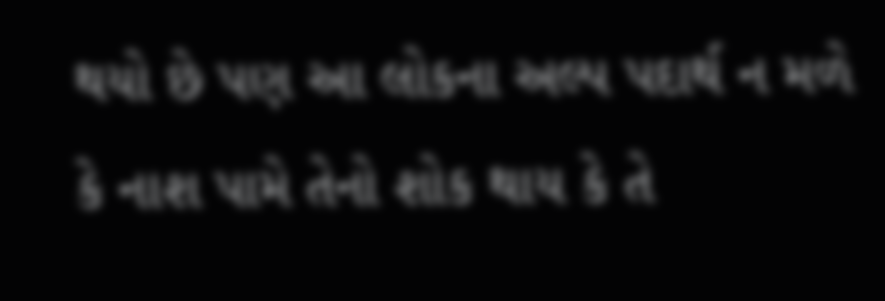થયો છે પણ આ લોકના અલ્પ પદાર્થ ન મળે કે નાશ પામે તેનો શોક થાય કે તે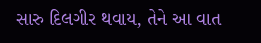સારુ દિલગીર થવાય, તેને આ વાત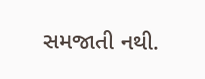સમજાતી નથી.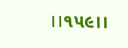।।૧૫૯।।